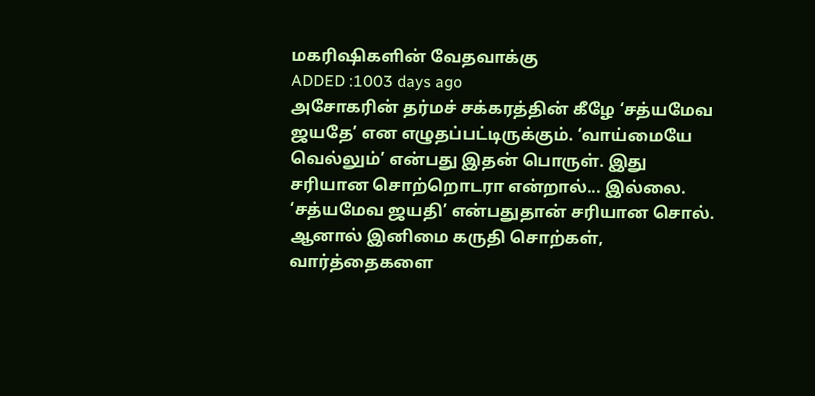மகரிஷிகளின் வேதவாக்கு
ADDED :1003 days ago
அசோகரின் தர்மச் சக்கரத்தின் கீழே ‘சத்யமேவ ஜயதே’ என எழுதப்பட்டிருக்கும். ‘வாய்மையே வெல்லும்’ என்பது இதன் பொருள். இது சரியான சொற்றொடரா என்றால்... இல்லை. ‘சத்யமேவ ஜயதி’ என்பதுதான் சரியான சொல். ஆனால் இனிமை கருதி சொற்கள், வார்த்தைகளை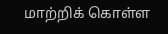மாற்றிக் கொள்ள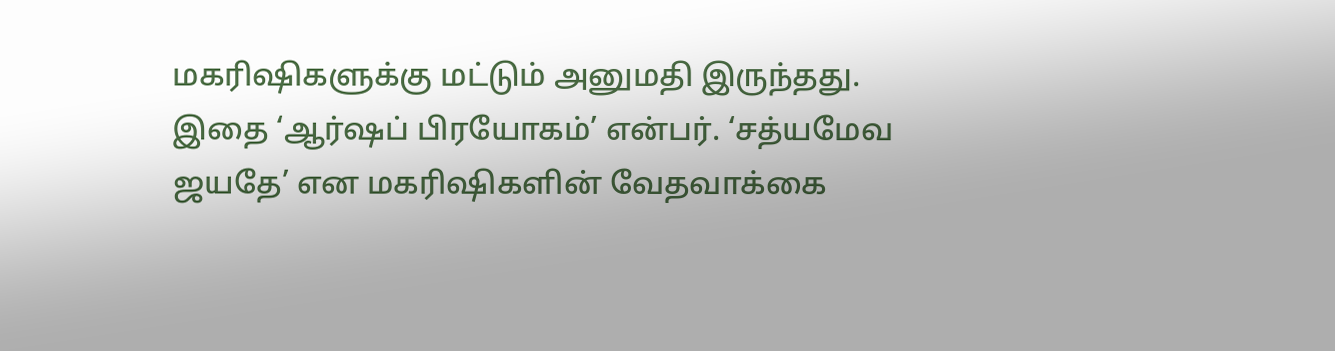மகரிஷிகளுக்கு மட்டும் அனுமதி இருந்தது. இதை ‘ஆர்ஷப் பிரயோகம்’ என்பர். ‘சத்யமேவ ஜயதே’ என மகரிஷிகளின் வேதவாக்கை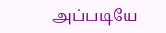அப்படியே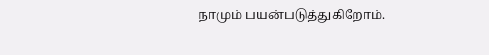நாமும் பயன்படுத்துகிறோம்.